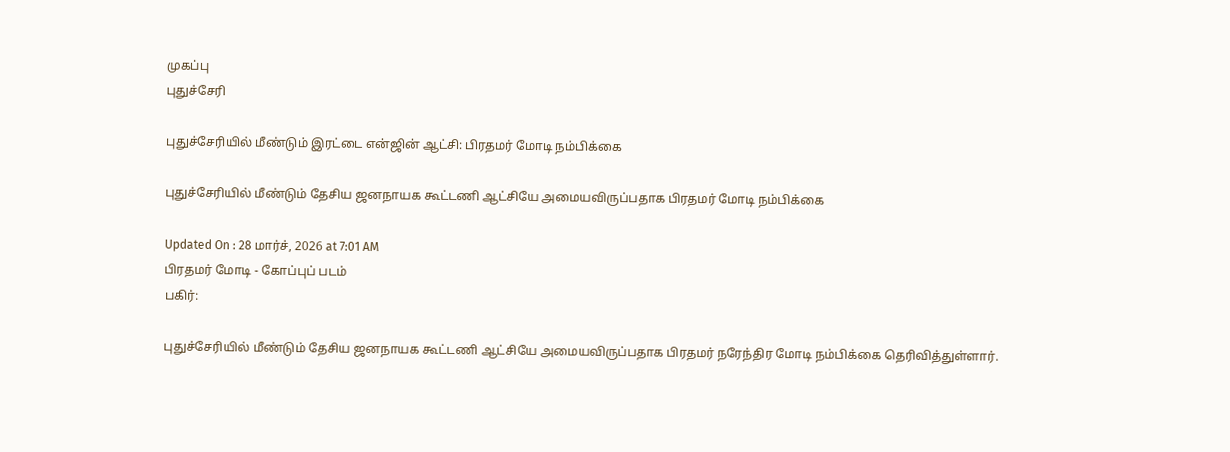முகப்பு
புதுச்சேரி

புதுச்சேரியில் மீண்டும் இரட்டை என்ஜின் ஆட்சி: பிரதமர் மோடி நம்பிக்கை

புதுச்சேரியில் மீண்டும் தேசிய ஜனநாயக கூட்டணி ஆட்சியே அமையவிருப்பதாக பிரதமர் மோடி நம்பிக்கை

Updated On : 28 மார்ச், 2026 at 7:01 AM
பிரதமர் மோடி - கோப்புப் படம்
பகிர்:

புதுச்சேரியில் மீண்டும் தேசிய ஜனநாயக கூட்டணி ஆட்சியே அமையவிருப்பதாக பிரதமர் நரேந்திர மோடி நம்பிக்கை தெரிவித்துள்ளார்.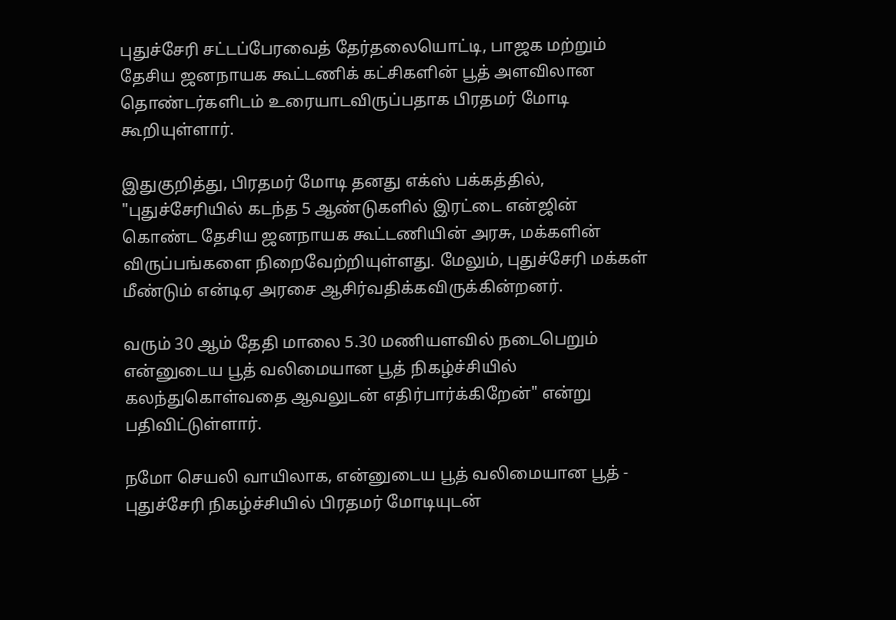புதுச்சேரி சட்டப்பேரவைத் தேர்தலையொட்டி, பாஜக மற்றும் தேசிய ஜனநாயக கூட்டணிக் கட்சிகளின் பூத் அளவிலான தொண்டர்களிடம் உரையாடவிருப்பதாக பிரதமர் மோடி கூறியுள்ளார்.

இதுகுறித்து, பிரதமர் மோடி தனது எக்ஸ் பக்கத்தில், "புதுச்சேரியில் கடந்த 5 ஆண்டுகளில் இரட்டை என்ஜின் கொண்ட தேசிய ஜனநாயக கூட்டணியின் அரசு, மக்களின் விருப்பங்களை நிறைவேற்றியுள்ளது. மேலும், புதுச்சேரி மக்கள் மீண்டும் என்டிஏ அரசை ஆசிர்வதிக்கவிருக்கின்றனர்.

வரும் 30 ஆம் தேதி மாலை 5.30 மணியளவில் நடைபெறும் என்னுடைய பூத் வலிமையான பூத் நிகழ்ச்சியில் கலந்துகொள்வதை ஆவலுடன் எதிர்பார்க்கிறேன்" என்று பதிவிட்டுள்ளார்.

நமோ செயலி வாயிலாக, என்னுடைய பூத் வலிமையான பூத் - புதுச்சேரி நிகழ்ச்சியில் பிரதமர் மோடியுடன்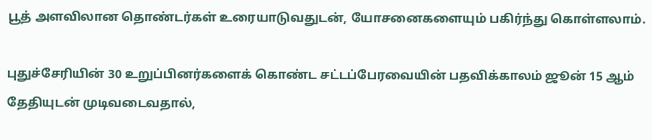பூத் அளவிலான தொண்டர்கள் உரையாடுவதுடன், யோசனைகளையும் பகிர்ந்து கொள்ளலாம்.

புதுச்சேரியின் 30 உறுப்பினர்களைக் கொண்ட சட்டப்பேரவையின் பதவிக்காலம் ஜூன் 15 ஆம் தேதியுடன் முடிவடைவதால்,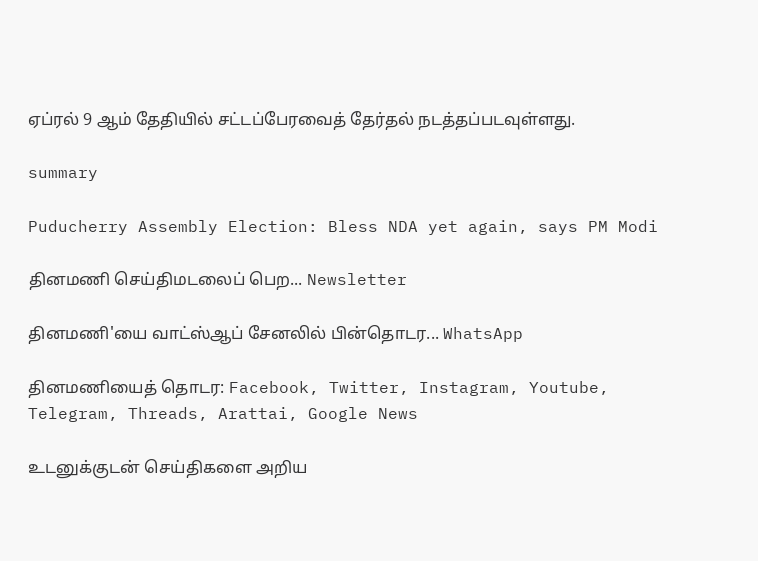ஏப்ரல் 9 ஆம் தேதியில் சட்டப்பேரவைத் தேர்தல் நடத்தப்படவுள்ளது.

summary

Puducherry Assembly Election: Bless NDA yet again, says PM Modi

தினமணி செய்திமடலைப் பெற... Newsletter

தினமணி'யை வாட்ஸ்ஆப் சேனலில் பின்தொடர... WhatsApp

தினமணியைத் தொடர: Facebook, Twitter, Instagram, Youtube, Telegram, Threads, Arattai, Google News

உடனுக்குடன் செய்திகளை அறிய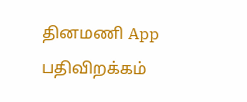தினமணி App பதிவிறக்கம்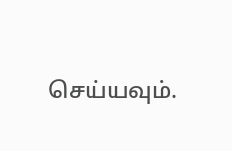செய்யவும்.